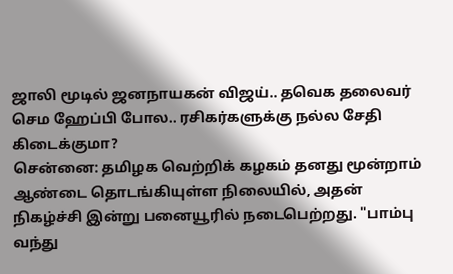ஜாலி மூடில் ஜனநாயகன் விஜய்.. தவெக தலைவர் செம ஹேப்பி போல.. ரசிகர்களுக்கு நல்ல சேதி கிடைக்குமா?
சென்னை: தமிழக வெற்றிக் கழகம் தனது மூன்றாம் ஆண்டை தொடங்கியுள்ள நிலையில், அதன் நிகழ்ச்சி இன்று பனையூரில் நடைபெற்றது. "பாம்பு வந்து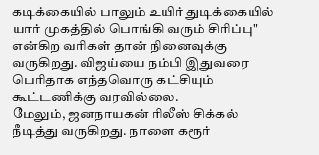கடிக்கையில் பாலும் உயிர் துடிக்கையில் யார் முகத்தில் பொங்கி வரும் சிரிப்பு" என்கிற வரிகள் தான் நினைவுக்கு வருகிறது. விஜய்யை நம்பி இதுவரை பெரிதாக எந்தவொரு கட்சியும் கூட்டணிக்கு வரவில்லை.
மேலும், ஜனநாயகன் ரிலீஸ் சிக்கல் நீடித்து வருகிறது. நாளை கரூர்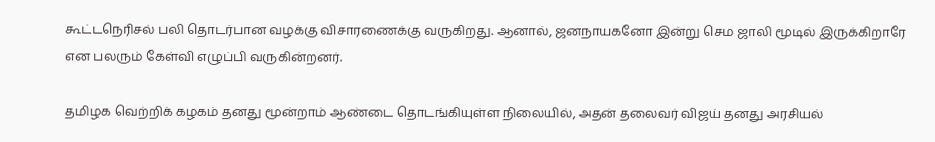கூட்டநெரிசல் பலி தொடர்பான வழக்கு விசாரணைக்கு வருகிறது. ஆனால், ஜனநாயகனோ இன்று செம ஜாலி மூடில் இருக்கிறாரே என பலரும் கேள்வி எழுப்பி வருகின்றனர்.

தமிழக வெற்றிக் கழகம் தனது மூன்றாம் ஆண்டை தொடங்கியுள்ள நிலையில், அதன் தலைவர் விஜய் தனது அரசியல்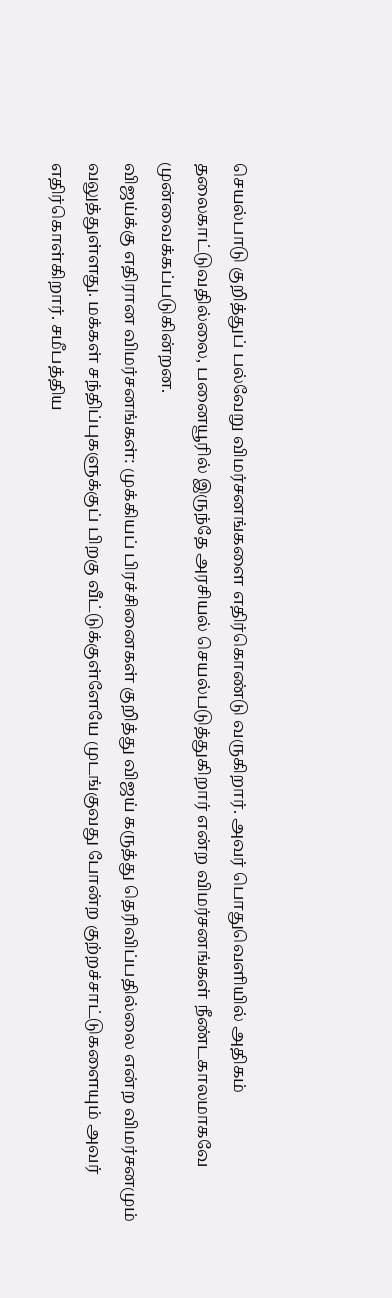செயல்பாடு குறித்துப் பல்வேறு விமர்சனங்களை எதிர்கொண்டு வருகிறார். அவர் பொதுவெளியில் அதிகம் தலைகாட்டுவதில்லை, பனையூரில் இருந்தே அரசியல் செயல்படுத்துகிறார் என்ற விமர்சனங்கள் நீண்டகாலமாகவே முன்வைக்கப்படுகின்றன.
விஜய்க்கு எதிரான விமர்சனங்கள்: முக்கியப் பிரச்சினைகள் குறித்து விஜய் கருத்து தெரிவிப்பதில்லை என்ற விமர்சனமும் வலுத்துள்ளது. மக்கள் சந்திப்புகளுக்குப் பிறகு வீட்டுக்குள்ளேயே முடங்குவது போன்ற குற்றச்சாட்டுகளையும் அவர் எதிர்கொள்கிறார். சமீபத்திய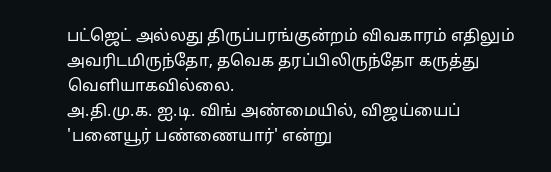பட்ஜெட் அல்லது திருப்பரங்குன்றம் விவகாரம் எதிலும் அவரிடமிருந்தோ, தவெக தரப்பிலிருந்தோ கருத்து வெளியாகவில்லை.
அ.தி.மு.க. ஐ.டி. விங் அண்மையில், விஜய்யைப் 'பனையூர் பண்ணையார்' என்று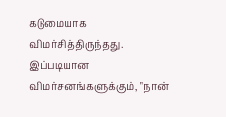கடுமையாக விமர்சித்திருந்தது. இப்படியான விமர்சனங்களுக்கும், "நான்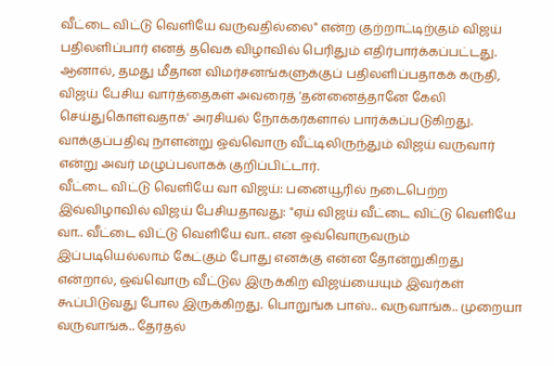வீட்டை விட்டு வெளியே வருவதில்லை" என்ற குற்றாட்டிற்கும் விஜய் பதிலளிப்பார் எனத் தவெக விழாவில் பெரிதும் எதிர்பார்க்கப்பட்டது.
ஆனால், தமது மீதான விமர்சனங்களுக்குப் பதிலளிப்பதாகக் கருதி, விஜய் பேசிய வார்த்தைகள் அவரைத் 'தன்னைத்தானே கேலி செய்துகொள்வதாக' அரசியல் நோக்கர்களால் பார்க்கப்படுகிறது. வாக்குப்பதிவு நாளன்று ஒவ்வொரு வீட்டிலிருந்தும் விஜய் வருவார் என்று அவர் மழுப்பலாகக் குறிப்பிட்டார்.
வீட்டை விட்டு வெளியே வா விஜய்: பனையூரில் நடைபெற்ற இவ்விழாவில் விஜய் பேசியதாவது: "ஏய் விஜய் வீட்டை விட்டு வெளியே வா.. வீட்டை விட்டு வெளியே வா.. என ஒவ்வொருவரும் இப்படியெல்லாம் கேட்கும் போது எனக்கு என்ன தோன்றுகிறது என்றால், ஒவ்வொரு வீட்டுல இருக்கிற விஜய்யையும் இவர்கள் கூப்பிடுவது போல இருக்கிறது. பொறுங்க பாஸ்.. வருவாங்க.. முறையா வருவாங்க.. தேர்தல்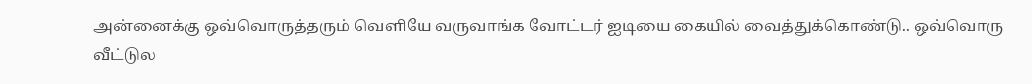அன்னைக்கு ஒவ்வொருத்தரும் வெளியே வருவாங்க வோட்டர் ஐடியை கையில் வைத்துக்கொண்டு.. ஒவ்வொரு வீட்டுல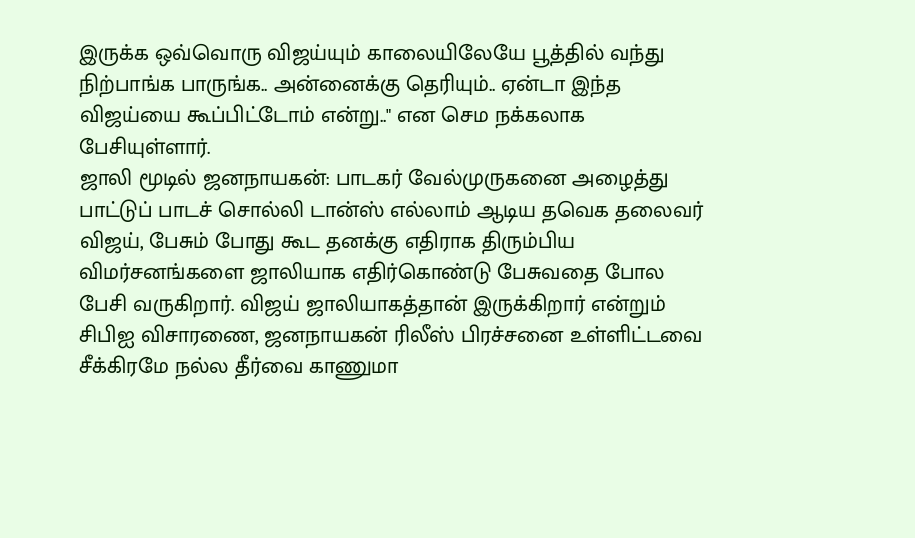இருக்க ஒவ்வொரு விஜய்யும் காலையிலேயே பூத்தில் வந்து நிற்பாங்க பாருங்க.. அன்னைக்கு தெரியும்.. ஏன்டா இந்த விஜய்யை கூப்பிட்டோம் என்று.." என செம நக்கலாக பேசியுள்ளார்.
ஜாலி மூடில் ஜனநாயகன்: பாடகர் வேல்முருகனை அழைத்து பாட்டுப் பாடச் சொல்லி டான்ஸ் எல்லாம் ஆடிய தவெக தலைவர் விஜய், பேசும் போது கூட தனக்கு எதிராக திரும்பிய விமர்சனங்களை ஜாலியாக எதிர்கொண்டு பேசுவதை போல பேசி வருகிறார். விஜய் ஜாலியாகத்தான் இருக்கிறார் என்றும் சிபிஐ விசாரணை, ஜனநாயகன் ரிலீஸ் பிரச்சனை உள்ளிட்டவை சீக்கிரமே நல்ல தீர்வை காணுமா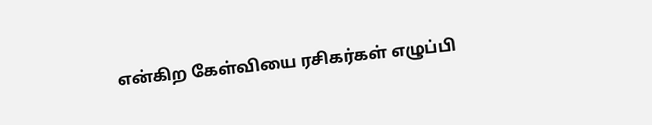என்கிற கேள்வியை ரசிகர்கள் எழுப்பி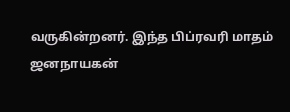வருகின்றனர். இந்த பிப்ரவரி மாதம் ஜனநாயகன்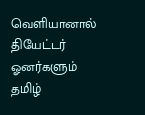வெளியானால் தியேட்டர் ஓனர்களும் தமிழ்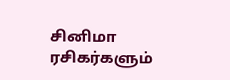சினிமா ரசிகர்களும்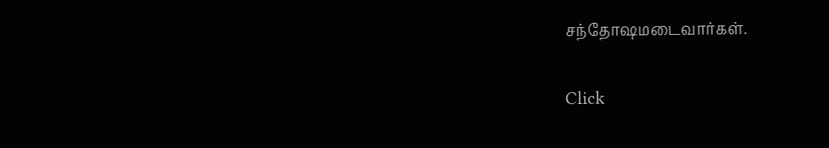சந்தோஷமடைவார்கள்.


Click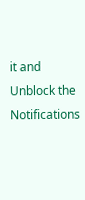it and Unblock the Notifications